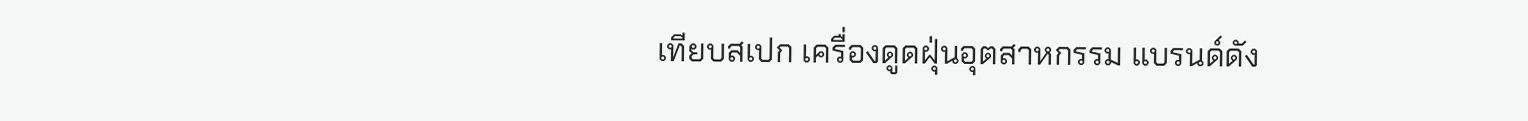เทียบสเปก เครื่องดูดฝุ่นอุตสาหกรรม แบรนด์ดัง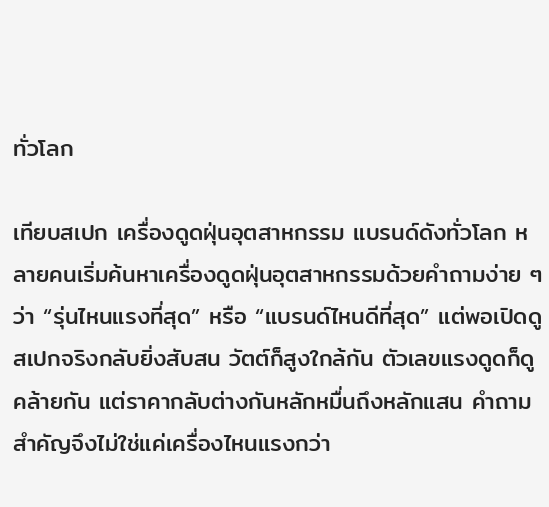ทั่วโลก

เทียบสเปก เครื่องดูดฝุ่นอุตสาหกรรม แบรนด์ดังทั่วโลก หลายคนเริ่มค้นหาเครื่องดูดฝุ่นอุตสาหกรรมด้วยคำถามง่าย ๆ ว่า “รุ่นไหนแรงที่สุด” หรือ “แบรนด์ไหนดีที่สุด” แต่พอเปิดดูสเปกจริงกลับยิ่งสับสน วัตต์ก็สูงใกล้กัน ตัวเลขแรงดูดก็ดูคล้ายกัน แต่ราคากลับต่างกันหลักหมื่นถึงหลักแสน คำถามสำคัญจึงไม่ใช่แค่เครื่องไหนแรงกว่า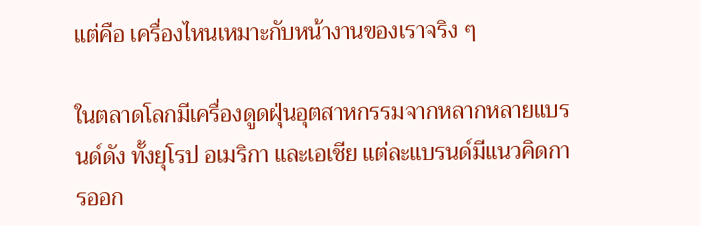แต่คือ เครื่องไหนเหมาะกับหน้างานของเราจริง ๆ

ในตลาดโลกมีเครื่องดูดฝุ่นอุตสาหกรรมจากหลากหลายแบรนด์ดัง ทั้งยุโรป อเมริกา และเอเชีย แต่ละแบรนด์มีแนวคิดการออก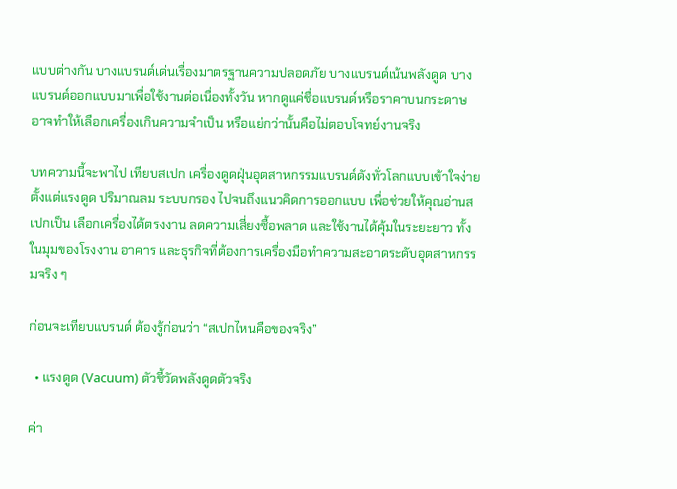แบบต่างกัน บางแบรนด์เด่นเรื่องมาตรฐานความปลอดภัย บางแบรนด์เน้นพลังดูด บางแบรนด์ออกแบบมาเพื่อใช้งานต่อเนื่องทั้งวัน หากดูแค่ชื่อแบรนด์หรือราคาบนกระดาษ อาจทำให้เลือกเครื่องเกินความจำเป็น หรือแย่กว่านั้นคือไม่ตอบโจทย์งานจริง

บทความนี้จะพาไป เทียบสเปก เครื่องดูดฝุ่นอุตสาหกรรมแบรนด์ดังทั่วโลกแบบเข้าใจง่าย ตั้งแต่แรงดูด ปริมาณลม ระบบกรอง ไปจนถึงแนวคิดการออกแบบ เพื่อช่วยให้คุณอ่านสเปกเป็น เลือกเครื่องได้ตรงงาน ลดความเสี่ยงซื้อพลาด และใช้งานได้คุ้มในระยะยาว ทั้งในมุมของโรงงาน อาคาร และธุรกิจที่ต้องการเครื่องมือทำความสะอาดระดับอุตสาหกรรมจริง ๆ

ก่อนจะเทียบแบรนด์ ต้องรู้ก่อนว่า “สเปกไหนคือของจริง”

  • แรงดูด (Vacuum) ตัวชี้วัดพลังดูดตัวจริง

ค่า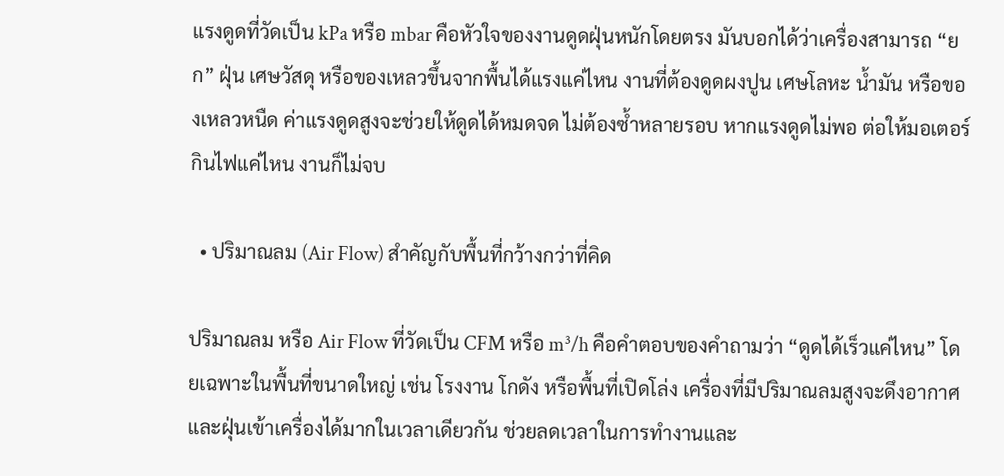แรงดูดที่วัดเป็น kPa หรือ mbar คือหัวใจของงานดูดฝุ่นหนักโดยตรง มันบอกได้ว่าเครื่องสามารถ “ยก” ฝุ่น เศษวัสดุ หรือของเหลวขึ้นจากพื้นได้แรงแค่ไหน งานที่ต้องดูดผงปูน เศษโลหะ น้ำมัน หรือของเหลวหนืด ค่าแรงดูดสูงจะช่วยให้ดูดได้หมดจด ไม่ต้องซ้ำหลายรอบ หากแรงดูดไม่พอ ต่อให้มอเตอร์กินไฟแค่ไหน งานก็ไม่จบ

  • ปริมาณลม (Air Flow) สำคัญกับพื้นที่กว้างกว่าที่คิด

ปริมาณลม หรือ Air Flow ที่วัดเป็น CFM หรือ m³/h คือคำตอบของคำถามว่า “ดูดได้เร็วแค่ไหน” โดยเฉพาะในพื้นที่ขนาดใหญ่ เช่น โรงงาน โกดัง หรือพื้นที่เปิดโล่ง เครื่องที่มีปริมาณลมสูงจะดึงอากาศและฝุ่นเข้าเครื่องได้มากในเวลาเดียวกัน ช่วยลดเวลาในการทำงานและ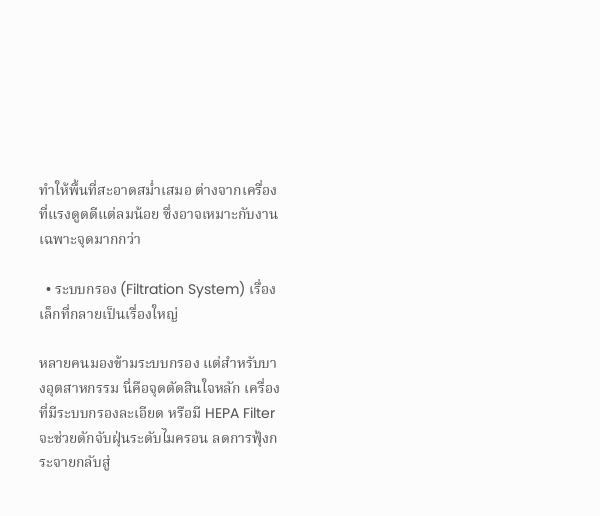ทำให้พื้นที่สะอาดสม่ำเสมอ ต่างจากเครื่องที่แรงดูดดีแต่ลมน้อย ซึ่งอาจเหมาะกับงานเฉพาะจุดมากกว่า

  • ระบบกรอง (Filtration System) เรื่องเล็กที่กลายเป็นเรื่องใหญ่

หลายคนมองข้ามระบบกรอง แต่สำหรับบางอุตสาหกรรม นี่คือจุดตัดสินใจหลัก เครื่องที่มีระบบกรองละเอียด หรือมี HEPA Filter จะช่วยดักจับฝุ่นระดับไมครอน ลดการฟุ้งกระจายกลับสู่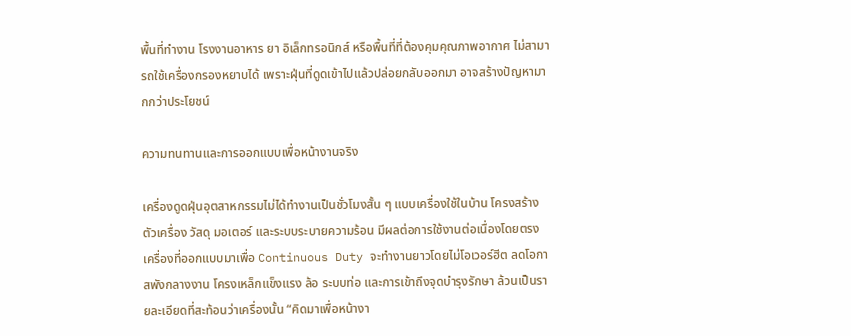พื้นที่ทำงาน โรงงานอาหาร ยา อิเล็กทรอนิกส์ หรือพื้นที่ที่ต้องคุมคุณภาพอากาศ ไม่สามารถใช้เครื่องกรองหยาบได้ เพราะฝุ่นที่ดูดเข้าไปแล้วปล่อยกลับออกมา อาจสร้างปัญหามากกว่าประโยชน์

ความทนทานและการออกแบบเพื่อหน้างานจริง

เครื่องดูดฝุ่นอุตสาหกรรมไม่ได้ทำงานเป็นชั่วโมงสั้น ๆ แบบเครื่องใช้ในบ้าน โครงสร้างตัวเครื่อง วัสดุ มอเตอร์ และระบบระบายความร้อน มีผลต่อการใช้งานต่อเนื่องโดยตรง เครื่องที่ออกแบบมาเพื่อ Continuous Duty จะทำงานยาวโดยไม่โอเวอร์ฮีต ลดโอกาสพังกลางงาน โครงเหล็กแข็งแรง ล้อ ระบบท่อ และการเข้าถึงจุดบำรุงรักษา ล้วนเป็นรายละเอียดที่สะท้อนว่าเครื่องนั้น “คิดมาเพื่อหน้างา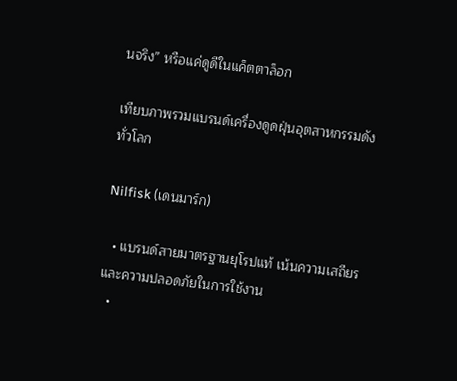นจริง” หรือแค่ดูดีในแค็ตตาล็อก

เทียบภาพรวมแบรนด์เครื่องดูดฝุ่นอุตสาหกรรมดังทั่วโลก

Nilfisk (เดนมาร์ก)

  • แบรนด์สายมาตรฐานยุโรปแท้ เน้นความเสถียรและความปลอดภัยในการใช้งาน
  •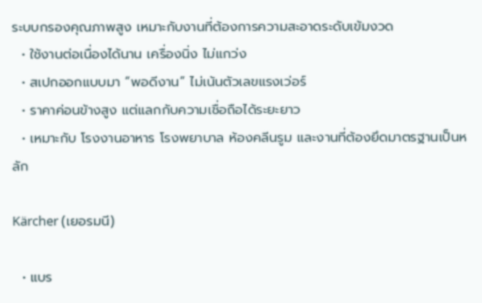ระบบกรองคุณภาพสูง เหมาะกับงานที่ต้องการความสะอาดระดับเข้มงวด
  • ใช้งานต่อเนื่องได้นาน เครื่องนิ่ง ไม่แกว่ง
  • สเปกออกแบบมา “พอดีงาน” ไม่เน้นตัวเลขแรงเว่อร์
  • ราคาค่อนข้างสูง แต่แลกกับความเชื่อถือได้ระยะยาว
  • เหมาะกับ โรงงานอาหาร โรงพยาบาล ห้องคลีนรูม และงานที่ต้องยึดมาตรฐานเป็นหลัก

Kärcher (เยอรมนี)

  • แบร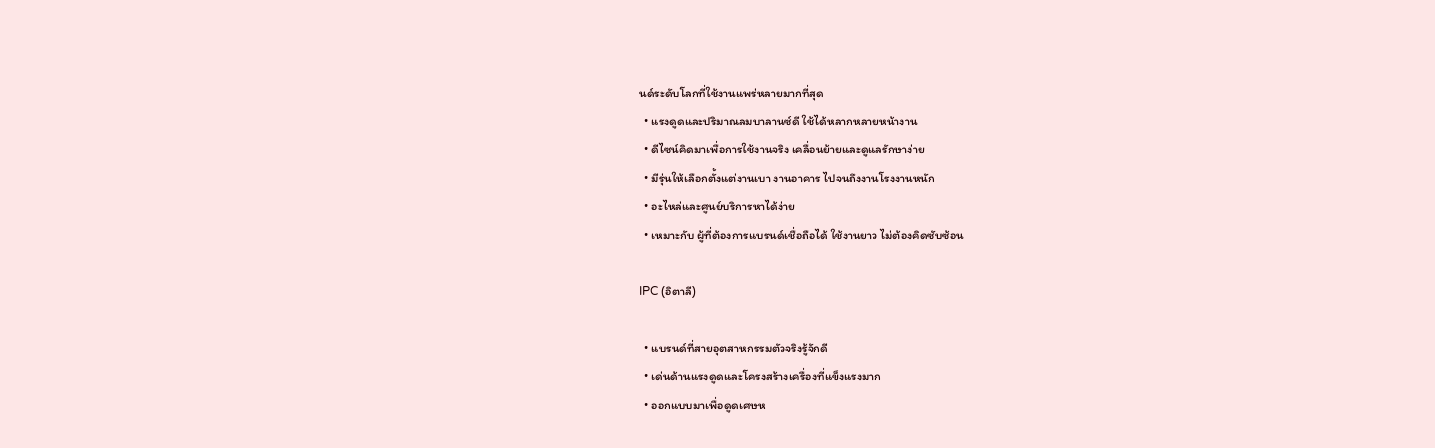นด์ระดับโลกที่ใช้งานแพร่หลายมากที่สุด
  • แรงดูดและปริมาณลมบาลานซ์ดี ใช้ได้หลากหลายหน้างาน
  • ดีไซน์คิดมาเพื่อการใช้งานจริง เคลื่อนย้ายและดูแลรักษาง่าย
  • มีรุ่นให้เลือกตั้งแต่งานเบา งานอาคาร ไปจนถึงงานโรงงานหนัก
  • อะไหล่และศูนย์บริการหาได้ง่าย
  • เหมาะกับ ผู้ที่ต้องการแบรนด์เชื่อถือได้ ใช้งานยาว ไม่ต้องคิดซับซ้อน

IPC (อิตาลี)

  • แบรนด์ที่สายอุตสาหกรรมตัวจริงรู้จักดี
  • เด่นด้านแรงดูดและโครงสร้างเครื่องที่แข็งแรงมาก
  • ออกแบบมาเพื่อดูดเศษห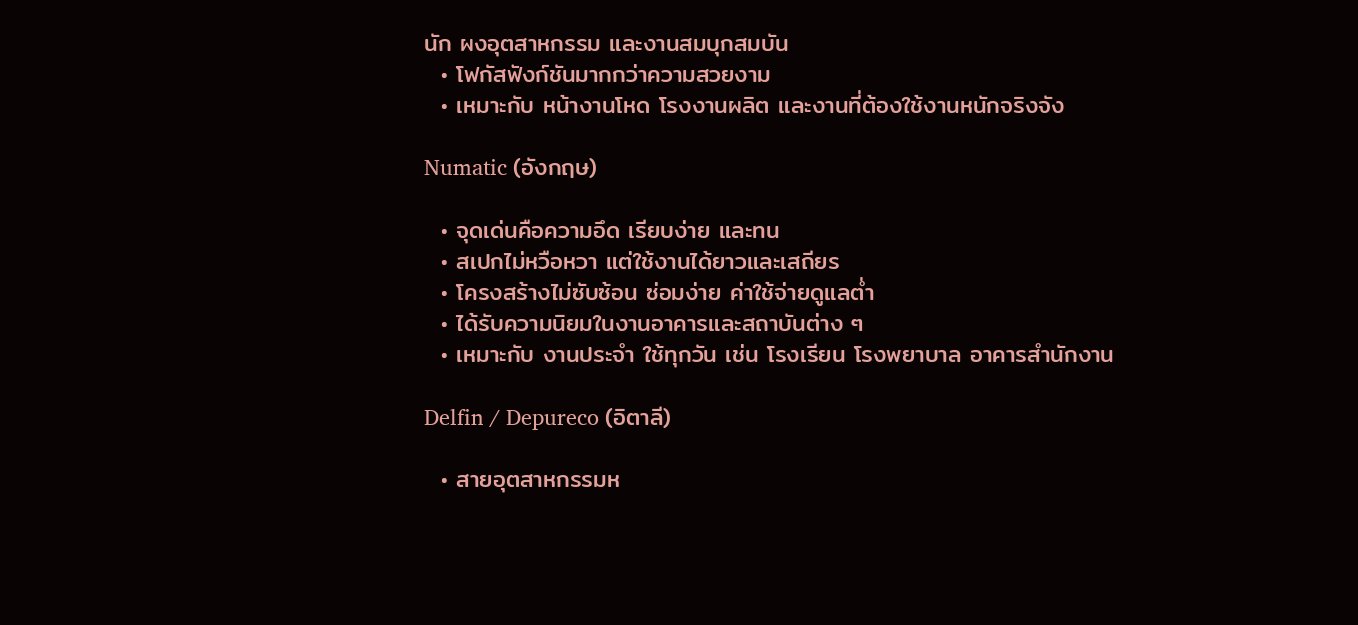นัก ผงอุตสาหกรรม และงานสมบุกสมบัน
  • โฟกัสฟังก์ชันมากกว่าความสวยงาม
  • เหมาะกับ หน้างานโหด โรงงานผลิต และงานที่ต้องใช้งานหนักจริงจัง

Numatic (อังกฤษ)

  • จุดเด่นคือความอึด เรียบง่าย และทน
  • สเปกไม่หวือหวา แต่ใช้งานได้ยาวและเสถียร
  • โครงสร้างไม่ซับซ้อน ซ่อมง่าย ค่าใช้จ่ายดูแลต่ำ
  • ได้รับความนิยมในงานอาคารและสถาบันต่าง ๆ
  • เหมาะกับ งานประจำ ใช้ทุกวัน เช่น โรงเรียน โรงพยาบาล อาคารสำนักงาน

Delfin / Depureco (อิตาลี)

  • สายอุตสาหกรรมห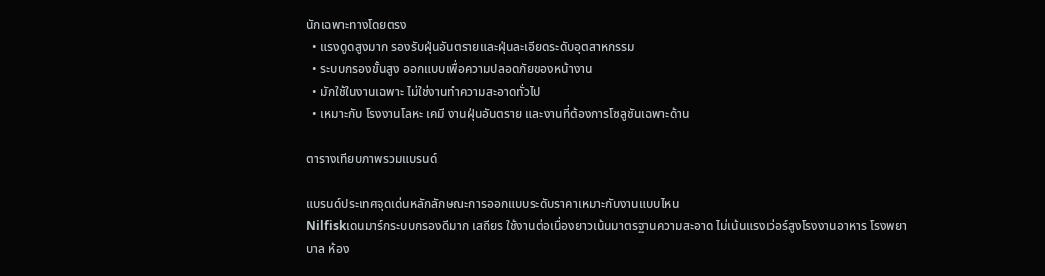นักเฉพาะทางโดยตรง
  • แรงดูดสูงมาก รองรับฝุ่นอันตรายและฝุ่นละเอียดระดับอุตสาหกรรม
  • ระบบกรองขั้นสูง ออกแบบเพื่อความปลอดภัยของหน้างาน
  • มักใช้ในงานเฉพาะ ไม่ใช่งานทำความสะอาดทั่วไป
  • เหมาะกับ โรงงานโลหะ เคมี งานฝุ่นอันตราย และงานที่ต้องการโซลูชันเฉพาะด้าน

ตารางเทียบภาพรวมแบรนด์

แบรนด์ประเทศจุดเด่นหลักลักษณะการออกแบบระดับราคาเหมาะกับงานแบบไหน
Nilfiskเดนมาร์กระบบกรองดีมาก เสถียร ใช้งานต่อเนื่องยาวเน้นมาตรฐานความสะอาด ไม่เน้นแรงเว่อร์สูงโรงงานอาหาร โรงพยาบาล ห้อง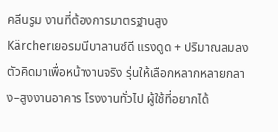คลีนรูม งานที่ต้องการมาตรฐานสูง
Kärcherเยอรมนีบาลานซ์ดี แรงดูด + ปริมาณลมลงตัวคิดมาเพื่อหน้างานจริง รุ่นให้เลือกหลากหลายกลาง–สูงงานอาคาร โรงงานทั่วไป ผู้ใช้ที่อยากได้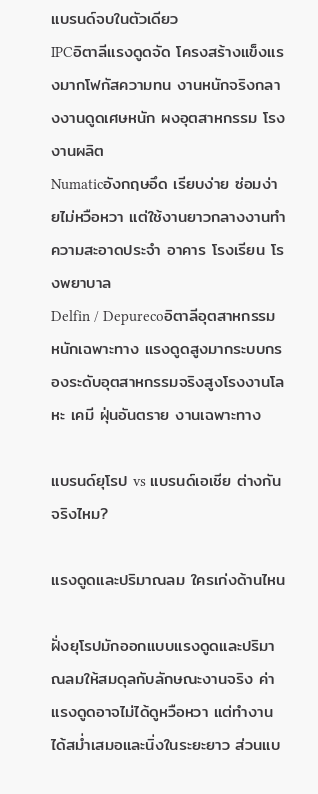แบรนด์จบในตัวเดียว
IPCอิตาลีแรงดูดจัด โครงสร้างแข็งแรงมากโฟกัสความทน งานหนักจริงกลางงานดูดเศษหนัก ผงอุตสาหกรรม โรงงานผลิต
Numaticอังกฤษอึด เรียบง่าย ซ่อมง่ายไม่หวือหวา แต่ใช้งานยาวกลางงานทำความสะอาดประจำ อาคาร โรงเรียน โรงพยาบาล
Delfin / Depurecoอิตาลีอุตสาหกรรมหนักเฉพาะทาง แรงดูดสูงมากระบบกรองระดับอุตสาหกรรมจริงสูงโรงงานโลหะ เคมี ฝุ่นอันตราย งานเฉพาะทาง

แบรนด์ยุโรป vs แบรนด์เอเชีย ต่างกันจริงไหม?

แรงดูดและปริมาณลม ใครเก่งด้านไหน

ฝั่งยุโรปมักออกแบบแรงดูดและปริมาณลมให้สมดุลกับลักษณะงานจริง ค่าแรงดูดอาจไม่ได้ดูหวือหวา แต่ทำงานได้สม่ำเสมอและนิ่งในระยะยาว ส่วนแบ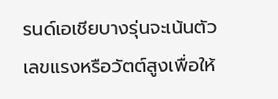รนด์เอเชียบางรุ่นจะเน้นตัวเลขแรงหรือวัตต์สูงเพื่อให้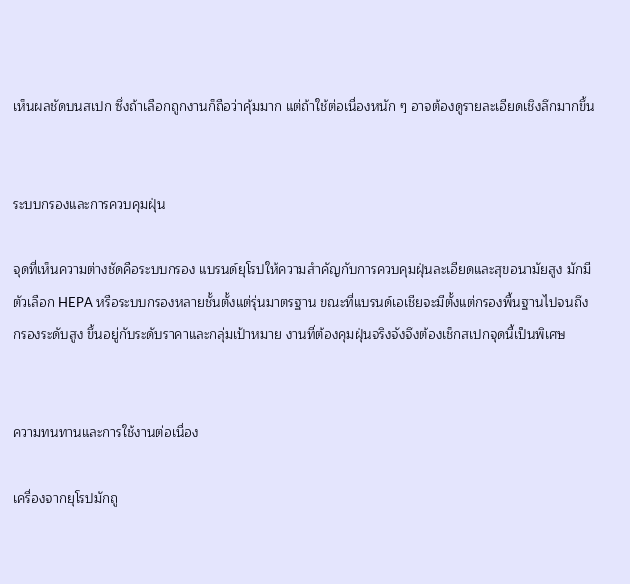เห็นผลชัดบนสเปก ซึ่งถ้าเลือกถูกงานก็ถือว่าคุ้มมาก แต่ถ้าใช้ต่อเนื่องหนัก ๆ อาจต้องดูรายละเอียดเชิงลึกมากขึ้น


ระบบกรองและการควบคุมฝุ่น

จุดที่เห็นความต่างชัดคือระบบกรอง แบรนด์ยุโรปให้ความสำคัญกับการควบคุมฝุ่นละเอียดและสุขอนามัยสูง มักมีตัวเลือก HEPA หรือระบบกรองหลายชั้นตั้งแต่รุ่นมาตรฐาน ขณะที่แบรนด์เอเชียจะมีตั้งแต่กรองพื้นฐานไปจนถึงกรองระดับสูง ขึ้นอยู่กับระดับราคาและกลุ่มเป้าหมาย งานที่ต้องคุมฝุ่นจริงจังจึงต้องเช็กสเปกจุดนี้เป็นพิเศษ


ความทนทานและการใช้งานต่อเนื่อง

เครื่องจากยุโรปมักถู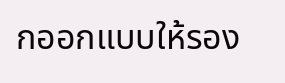กออกแบบให้รอง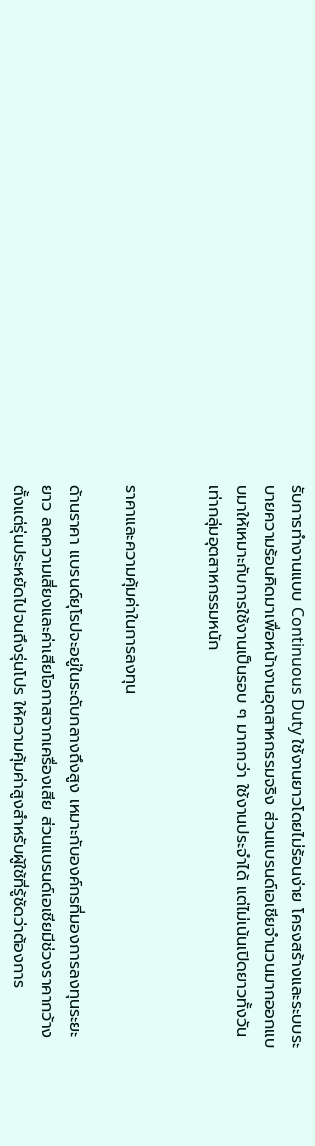รับการทำงานแบบ Continuous Duty ใช้งานยาวโดยไม่ร้อนง่าย โครงสร้างและระบบระบายความร้อนคิดมาเพื่อหน้างานอุตสาหกรรมจริง ส่วนแบรนด์เอเชียจำนวนมากออกแบบมาให้เหมาะกับการใช้งานเป็นรอบ ๆ มากกว่า ใช้งานประจำได้ แต่ไม่เน้นเปิดยาวทั้งวันเท่ากลุ่มอุตสาหกรรมหนัก


ราคาและความคุ้มค่าในการลงทุน

ด้านราคา แบรนด์ยุโรปจะอยู่ในระดับกลางถึงสูง เหมาะกับองค์กรที่มองการลงทุนระยะยาว ลดความเสี่ยงและค่าเสียโอกาสจากเครื่องเสีย ส่วนแบรนด์เอเชียมีช่วงราคากว้าง ตั้งแต่รุ่นประหยัดไปจนถึงรุ่นโปร ให้ความคุ้มค่าสูงสำหรับผู้ใช้ที่รู้ชัดว่าต้องการ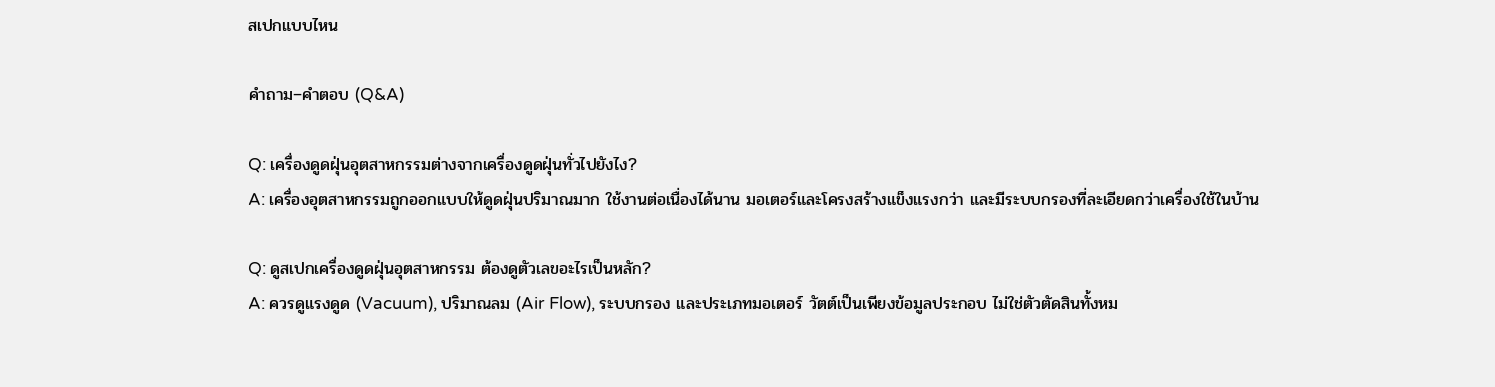สเปกแบบไหน

คำถาม–คำตอบ (Q&A)

Q: เครื่องดูดฝุ่นอุตสาหกรรมต่างจากเครื่องดูดฝุ่นทั่วไปยังไง?
A: เครื่องอุตสาหกรรมถูกออกแบบให้ดูดฝุ่นปริมาณมาก ใช้งานต่อเนื่องได้นาน มอเตอร์และโครงสร้างแข็งแรงกว่า และมีระบบกรองที่ละเอียดกว่าเครื่องใช้ในบ้าน

Q: ดูสเปกเครื่องดูดฝุ่นอุตสาหกรรม ต้องดูตัวเลขอะไรเป็นหลัก?
A: ควรดูแรงดูด (Vacuum), ปริมาณลม (Air Flow), ระบบกรอง และประเภทมอเตอร์ วัตต์เป็นเพียงข้อมูลประกอบ ไม่ใช่ตัวตัดสินทั้งหม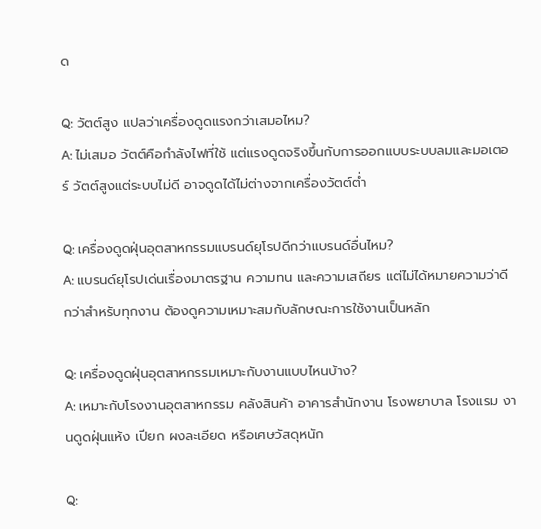ด

Q: วัตต์สูง แปลว่าเครื่องดูดแรงกว่าเสมอไหม?
A: ไม่เสมอ วัตต์คือกำลังไฟที่ใช้ แต่แรงดูดจริงขึ้นกับการออกแบบระบบลมและมอเตอร์ วัตต์สูงแต่ระบบไม่ดี อาจดูดได้ไม่ต่างจากเครื่องวัตต์ต่ำ

Q: เครื่องดูดฝุ่นอุตสาหกรรมแบรนด์ยุโรปดีกว่าแบรนด์อื่นไหม?
A: แบรนด์ยุโรปเด่นเรื่องมาตรฐาน ความทน และความเสถียร แต่ไม่ได้หมายความว่าดีกว่าสำหรับทุกงาน ต้องดูความเหมาะสมกับลักษณะการใช้งานเป็นหลัก

Q: เครื่องดูดฝุ่นอุตสาหกรรมเหมาะกับงานแบบไหนบ้าง?
A: เหมาะกับโรงงานอุตสาหกรรม คลังสินค้า อาคารสำนักงาน โรงพยาบาล โรงแรม งานดูดฝุ่นแห้ง เปียก ผงละเอียด หรือเศษวัสดุหนัก

Q: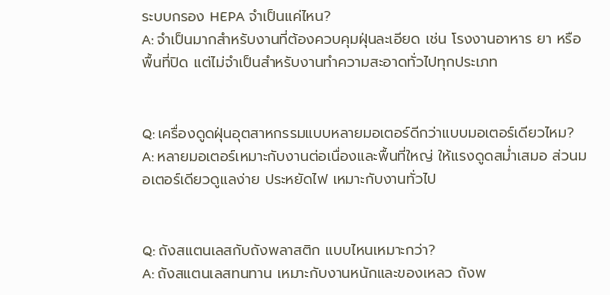ระบบกรอง HEPA จำเป็นแค่ไหน?
A: จำเป็นมากสำหรับงานที่ต้องควบคุมฝุ่นละเอียด เช่น โรงงานอาหาร ยา หรือพื้นที่ปิด แต่ไม่จำเป็นสำหรับงานทำความสะอาดทั่วไปทุกประเภท


Q: เครื่องดูดฝุ่นอุตสาหกรรมแบบหลายมอเตอร์ดีกว่าแบบมอเตอร์เดียวไหม?
A: หลายมอเตอร์เหมาะกับงานต่อเนื่องและพื้นที่ใหญ่ ให้แรงดูดสม่ำเสมอ ส่วนมอเตอร์เดียวดูแลง่าย ประหยัดไฟ เหมาะกับงานทั่วไป


Q: ถังสแตนเลสกับถังพลาสติก แบบไหนเหมาะกว่า?
A: ถังสแตนเลสทนทาน เหมาะกับงานหนักและของเหลว ถังพ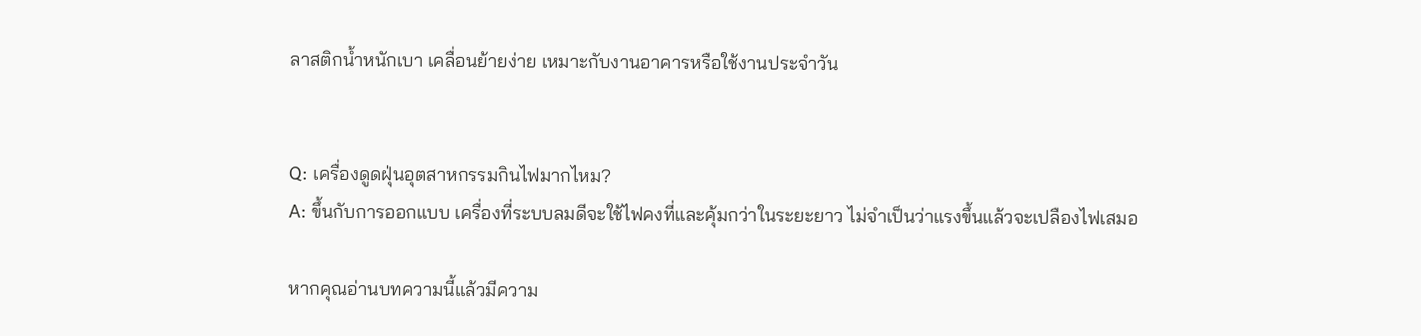ลาสติกน้ำหนักเบา เคลื่อนย้ายง่าย เหมาะกับงานอาคารหรือใช้งานประจำวัน


Q: เครื่องดูดฝุ่นอุตสาหกรรมกินไฟมากไหม?
A: ขึ้นกับการออกแบบ เครื่องที่ระบบลมดีจะใช้ไฟคงที่และคุ้มกว่าในระยะยาว ไม่จำเป็นว่าแรงขึ้นแล้วจะเปลืองไฟเสมอ

หากคุณอ่านบทความนี้แล้วมีความ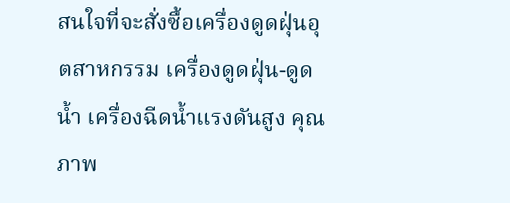สนใจที่จะสั่งซื้อเครื่องดูดฝุ่นอุตสาหกรรม เครื่องดูดฝุ่น-ดูดน้ำ เครื่องฉีดน้ำแรงดันสูง คุณภาพ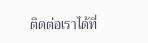ติดต่อเราได้ที่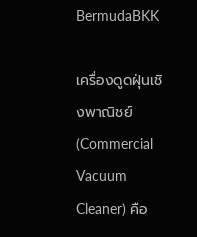BermudaBKK

เครื่องดูดฝุ่นเชิงพาณิชย์ (Commercial Vacuum Cleaner) คือ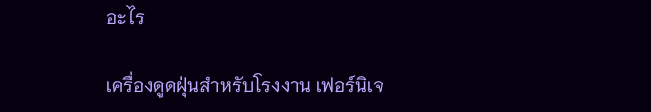อะไร

เครื่องดูดฝุ่นสำหรับโรงงาน เฟอร์นิเจ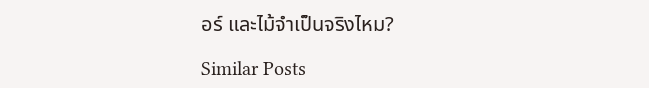อร์ และไม้จำเป็นจริงไหม?

Similar Posts